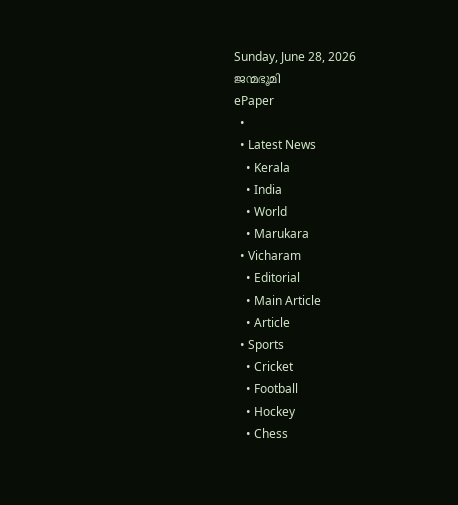Sunday, June 28, 2026
ജന്മഭൂമി
ePaper
  •
  • Latest News
    • Kerala
    • India
    • World
    • Marukara
  • Vicharam
    • Editorial
    • Main Article
    • Article
  • Sports
    • Cricket
    • Football
    • Hockey
    • Chess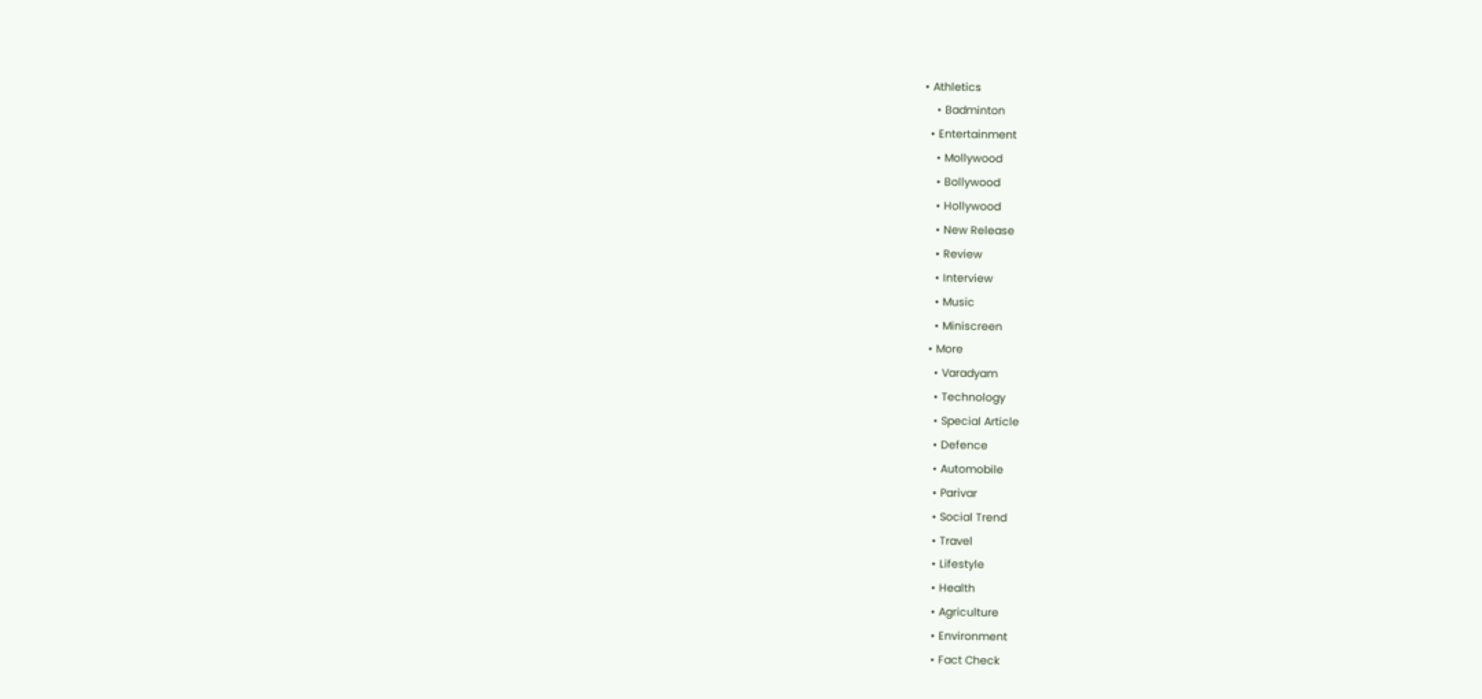• Athletics
    • Badminton
  • Entertainment
    • Mollywood
    • Bollywood
    • Hollywood
    • New Release
    • Review
    • Interview
    • Music
    • Miniscreen
  • More
    • Varadyam
    • Technology
    • Special Article
    • Defence
    • Automobile
    • Parivar
    • Social Trend
    • Travel
    • Lifestyle
    • Health
    • Agriculture
    • Environment
    • Fact Check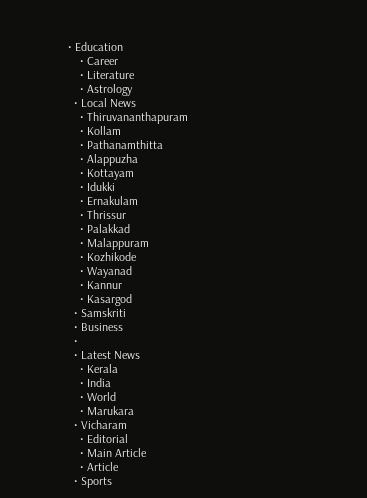• Education
    • Career
    • Literature
    • Astrology
  • Local News
    • Thiruvananthapuram
    • Kollam
    • Pathanamthitta
    • Alappuzha
    • Kottayam
    • Idukki
    • Ernakulam
    • Thrissur
    • Palakkad
    • Malappuram
    • Kozhikode
    • Wayanad
    • Kannur
    • Kasargod
  • Samskriti
  • Business
  •
  • Latest News
    • Kerala
    • India
    • World
    • Marukara
  • Vicharam
    • Editorial
    • Main Article
    • Article
  • Sports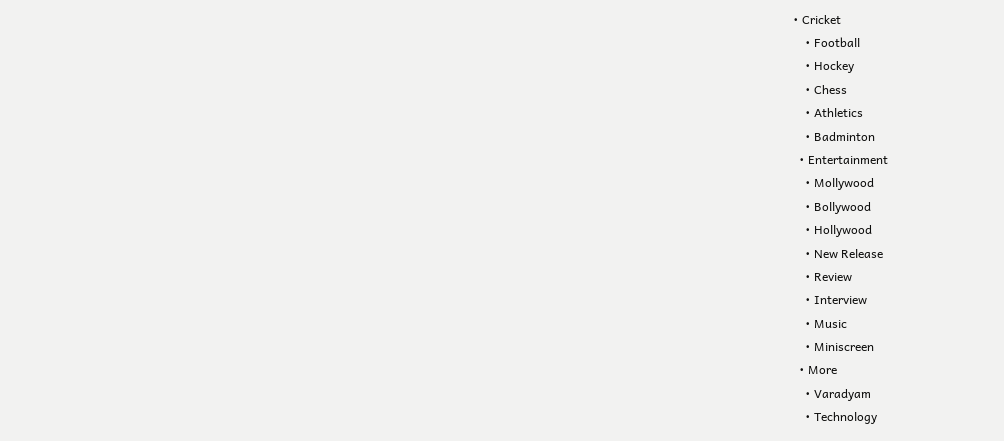• Cricket
    • Football
    • Hockey
    • Chess
    • Athletics
    • Badminton
  • Entertainment
    • Mollywood
    • Bollywood
    • Hollywood
    • New Release
    • Review
    • Interview
    • Music
    • Miniscreen
  • More
    • Varadyam
    • Technology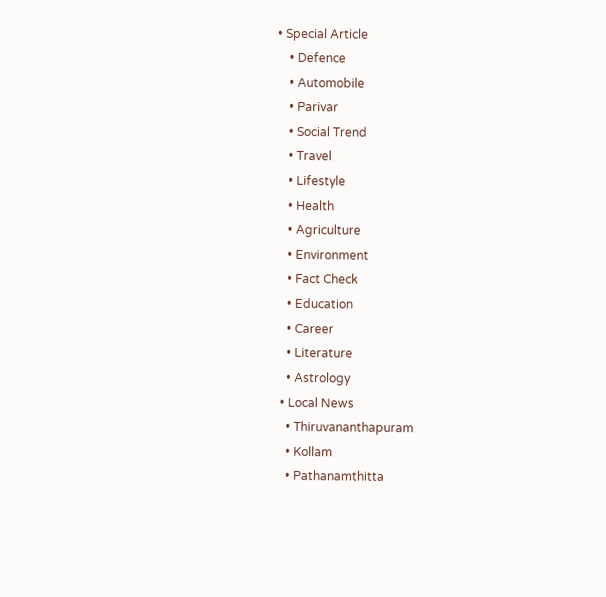• Special Article
    • Defence
    • Automobile
    • Parivar
    • Social Trend
    • Travel
    • Lifestyle
    • Health
    • Agriculture
    • Environment
    • Fact Check
    • Education
    • Career
    • Literature
    • Astrology
  • Local News
    • Thiruvananthapuram
    • Kollam
    • Pathanamthitta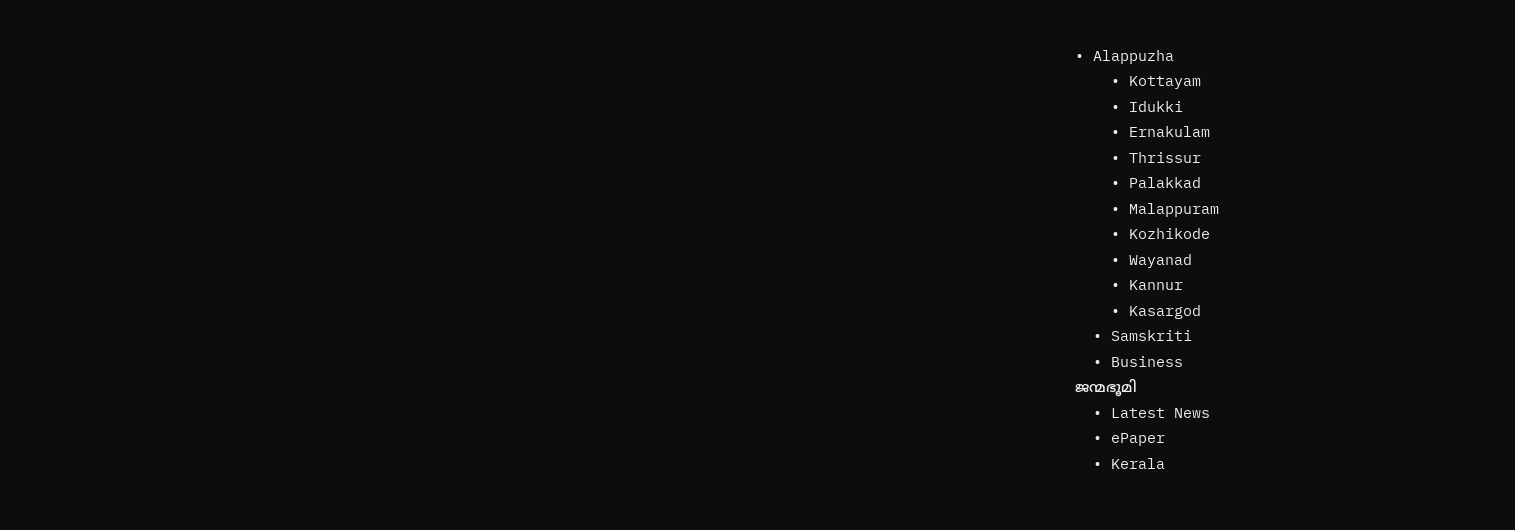• Alappuzha
    • Kottayam
    • Idukki
    • Ernakulam
    • Thrissur
    • Palakkad
    • Malappuram
    • Kozhikode
    • Wayanad
    • Kannur
    • Kasargod
  • Samskriti
  • Business
ജന്മഭൂമി
  • Latest News
  • ePaper
  • Kerala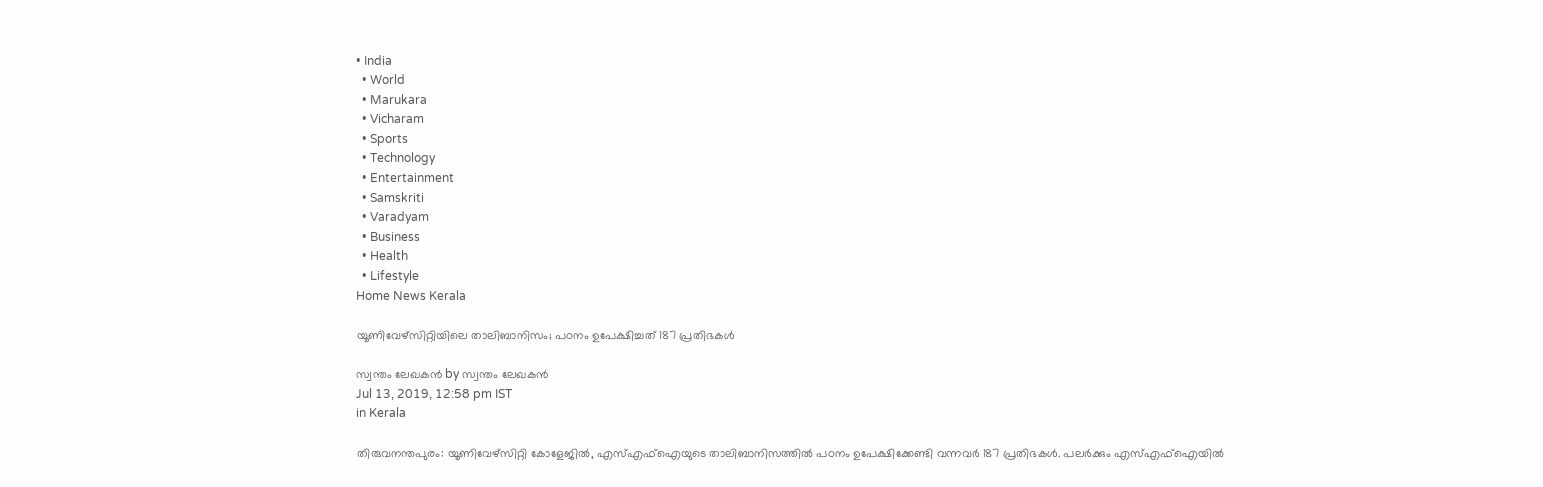• India
  • World
  • Marukara
  • Vicharam
  • Sports
  • Technology
  • Entertainment
  • Samskriti
  • Varadyam
  • Business
  • Health
  • Lifestyle
Home News Kerala

യൂണിവേഴ്‌സിറ്റിയിലെ താലിബാനിസം; പഠനം ഉപേക്ഷിച്ചത് 187 പ്രതിഭകള്‍

സ്വന്തം ലേഖകന്‍ by സ്വന്തം ലേഖകന്‍
Jul 13, 2019, 12:58 pm IST
in Kerala

തിരുവനന്തപുരം: യൂണിവേഴ്‌സിറ്റി കോളേജില്‍, എസ്എഫ്‌ഐയുടെ താലിബാനിസത്തില്‍ പഠനം ഉപേക്ഷിക്കേണ്ടി വന്നവര്‍ 187 പ്രതിഭകള്‍. പലര്‍ക്കും എസ്എഫ്‌ഐയില്‍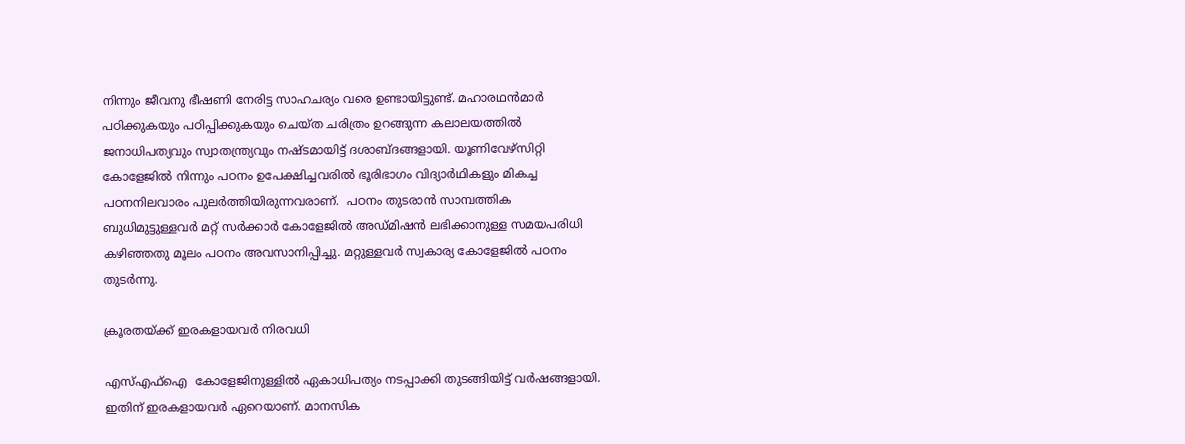നിന്നും ജീവനു ഭീഷണി നേരിട്ട സാഹചര്യം വരെ ഉണ്ടായിട്ടുണ്ട്. മഹാരഥന്‍മാര്‍ പഠിക്കുകയും പഠിപ്പിക്കുകയും ചെയ്ത ചരിത്രം ഉറങ്ങുന്ന കലാലയത്തില്‍ ജനാധിപത്യവും സ്വാതന്ത്ര്യവും നഷ്ടമായിട്ട് ദശാബ്ദങ്ങളായി. യൂണിവേഴ്‌സിറ്റി കോളേജില്‍ നിന്നും പഠനം ഉപേക്ഷിച്ചവരില്‍ ഭൂരിഭാഗം വിദ്യാര്‍ഥികളും മികച്ച പഠനനിലവാരം പുലര്‍ത്തിയിരുന്നവരാണ്.  പഠനം തുടരാന്‍ സാമ്പത്തിക ബുധിമുട്ടുള്ളവര്‍ മറ്റ് സര്‍ക്കാര്‍ കോളേജില്‍ അഡ്മിഷന്‍ ലഭിക്കാനുള്ള സമയപരിധി കഴിഞ്ഞതു മൂലം പഠനം അവസാനിപ്പിച്ചു. മറ്റുള്ളവര്‍ സ്വകാര്യ കോളേജില്‍ പഠനം തുടര്‍ന്നു.

ക്രൂരതയ്‌ക്ക് ഇരകളായവര്‍ നിരവധി

എസ്എഫ്‌ഐ  കോളേജിനുള്ളില്‍ ഏകാധിപത്യം നടപ്പാക്കി തുടങ്ങിയിട്ട് വര്‍ഷങ്ങളായി. ഇതിന് ഇരകളായവര്‍ ഏറെയാണ്. മാനസിക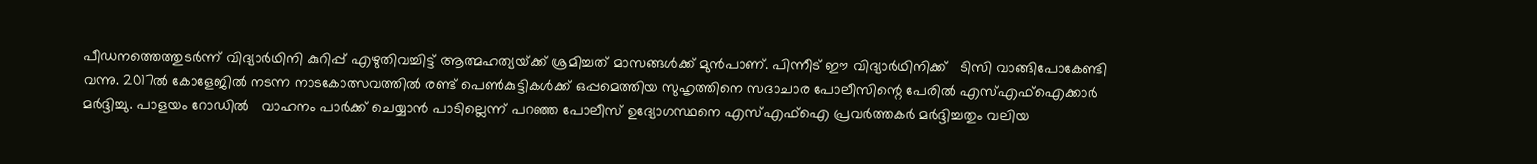പീഡനത്തെത്തുടര്‍ന്ന് വിദ്യാര്‍ഥിനി കുറിപ്പ് എഴുതിവച്ചിട്ട് ആത്മഹത്യയ്‌ക്ക് ശ്രമിച്ചത് മാസങ്ങള്‍ക്ക് മുന്‍പാണ്. പിന്നീട് ഈ വിദ്യാര്‍ഥിനിക്ക്   ടിസി വാങ്ങിപോകേണ്ടി വന്നു. 2017ല്‍ കോളേജില്‍ നടന്ന നാടകോത്സവത്തില്‍ രണ്ട് പെണ്‍കുട്ടികള്‍ക്ക് ഒപ്പമെത്തിയ സുഹൃത്തിനെ സദാചാര പോലീസിന്റെ പേരില്‍ എസ്എഫ്‌ഐക്കാര്‍ മര്‍ദ്ദിച്ചു. പാളയം റോഡില്‍   വാഹനം പാര്‍ക്ക് ചെയ്യാന്‍ പാടില്ലെന്ന് പറഞ്ഞ പോലീസ് ഉദ്യോഗസ്ഥനെ എസ്എഫ്‌ഐ പ്രവര്‍ത്തകര്‍ മര്‍ദ്ദിച്ചതും വലിയ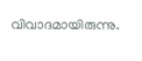വിവാദമായിരുന്നു.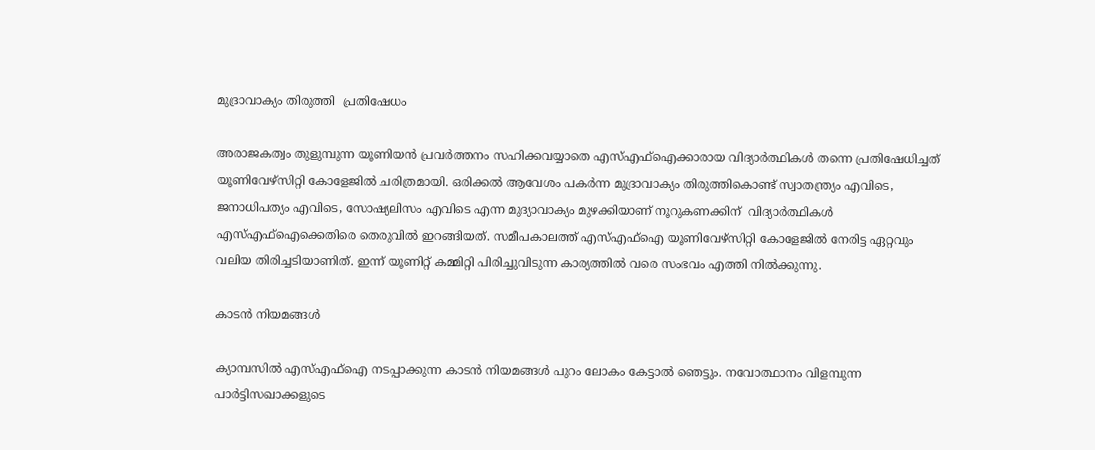മുദ്രാവാക്യം തിരുത്തി  പ്രതിഷേധം

അരാജകത്വം തുളുമ്പുന്ന യൂണിയന്‍ പ്രവര്‍ത്തനം സഹിക്കവയ്യാതെ എസ്എഫ്‌ഐക്കാരായ വിദ്യാര്‍ത്ഥികള്‍ തന്നെ പ്രതിഷേധിച്ചത് യൂണിവേഴ്‌സിറ്റി കോളേജില്‍ ചരിത്രമായി. ഒരിക്കല്‍ ആവേശം പകര്‍ന്ന മുദ്രാവാക്യം തിരുത്തികൊണ്ട് സ്വാതന്ത്ര്യം എവിടെ, ജനാധിപത്യം എവിടെ, സോഷ്യലിസം എവിടെ എന്ന മുദ്യാവാക്യം മുഴക്കിയാണ് നൂറുകണക്കിന്  വിദ്യാര്‍ത്ഥികള്‍ എസ്എഫ്‌ഐക്കെതിരെ തെരുവില്‍ ഇറങ്ങിയത്. സമീപകാലത്ത് എസ്എഫ്‌ഐ യൂണിവേഴ്‌സിറ്റി കോളേജില്‍ നേരിട്ട ഏറ്റവും വലിയ തിരിച്ചടിയാണിത്. ഇന്ന് യൂണിറ്റ് കമ്മിറ്റി പിരിച്ചുവിടുന്ന കാര്യത്തില്‍ വരെ സംഭവം എത്തി നില്‍ക്കുന്നു.

കാടന്‍ നിയമങ്ങള്‍

ക്യാമ്പസില്‍ എസ്എഫ്‌ഐ നടപ്പാക്കുന്ന കാടന്‍ നിയമങ്ങള്‍ പുറം ലോകം കേട്ടാല്‍ ഞെട്ടും. നവോത്ഥാനം വിളമ്പുന്ന പാര്‍ട്ടിസഖാക്കളുടെ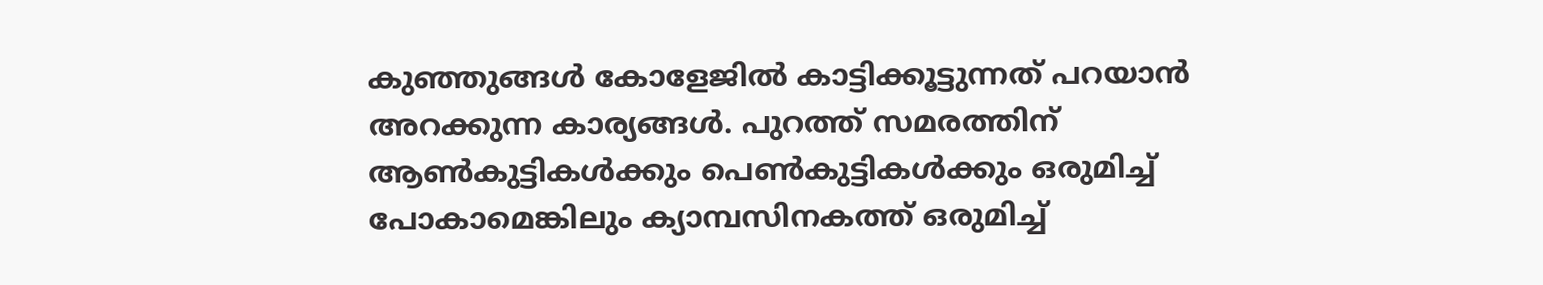കുഞ്ഞുങ്ങള്‍ കോളേജില്‍ കാട്ടിക്കൂട്ടുന്നത് പറയാന്‍ അറക്കുന്ന കാര്യങ്ങള്‍. പുറത്ത് സമരത്തിന് ആണ്‍കുട്ടികള്‍ക്കും പെണ്‍കുട്ടികള്‍ക്കും ഒരുമിച്ച് പോകാമെങ്കിലും ക്യാമ്പസിനകത്ത് ഒരുമിച്ച്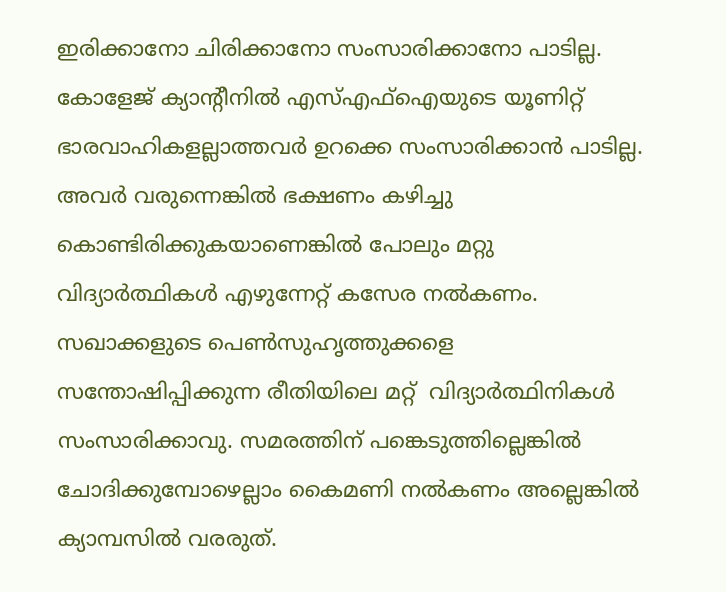ഇരിക്കാനോ ചിരിക്കാനോ സംസാരിക്കാനോ പാടില്ല. കോളേജ് ക്യാന്റീനില്‍ എസ്എഫ്‌ഐയുടെ യൂണിറ്റ് ഭാരവാഹികളല്ലാത്തവര്‍ ഉറക്കെ സംസാരിക്കാന്‍ പാടില്ല. അവര്‍ വരുന്നെങ്കില്‍ ഭക്ഷണം കഴിച്ചു കൊണ്ടിരിക്കുകയാണെങ്കില്‍ പോലും മറ്റു വിദ്യാര്‍ത്ഥികള്‍ എഴുന്നേറ്റ് കസേര നല്‍കണം. സഖാക്കളുടെ പെണ്‍സുഹൃത്തുക്കളെ സന്തോഷിപ്പിക്കുന്ന രീതിയിലെ മറ്റ്  വിദ്യാര്‍ത്ഥിനികള്‍ സംസാരിക്കാവു. സമരത്തിന് പങ്കെടുത്തില്ലെങ്കില്‍ ചോദിക്കുമ്പോഴെല്ലാം കൈമണി നല്‍കണം അല്ലെങ്കില്‍ ക്യാമ്പസില്‍ വരരുത്.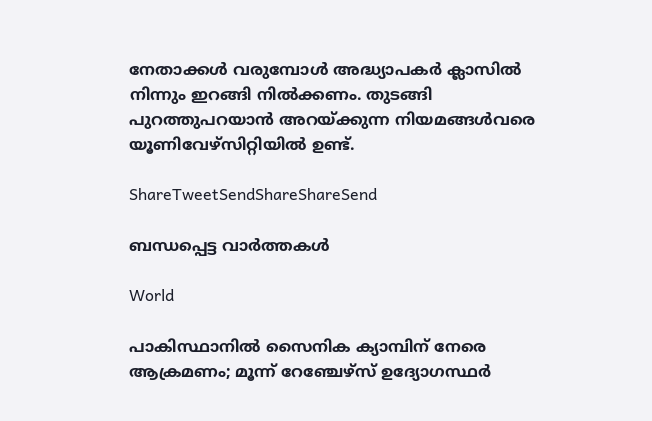നേതാക്കള്‍ വരുമ്പോള്‍ അദ്ധ്യാപകര്‍ ക്ലാസില്‍ നിന്നും ഇറങ്ങി നില്‍ക്കണം. തുടങ്ങി പുറത്തുപറയാന്‍ അറയ്‌ക്കുന്ന നിയമങ്ങള്‍വരെ യൂണിവേഴ്‌സിറ്റിയില്‍ ഉണ്ട്.

ShareTweetSendShareShareSend

ബന്ധപ്പെട്ട വാര്‍ത്തകള്‍

World

പാകിസ്ഥാനിൽ സൈനിക ക്യാമ്പിന് നേരെ ആക്രമണം; മൂന്ന് റേഞ്ചേഴ്‌സ് ഉദ്യോഗസ്ഥര്‍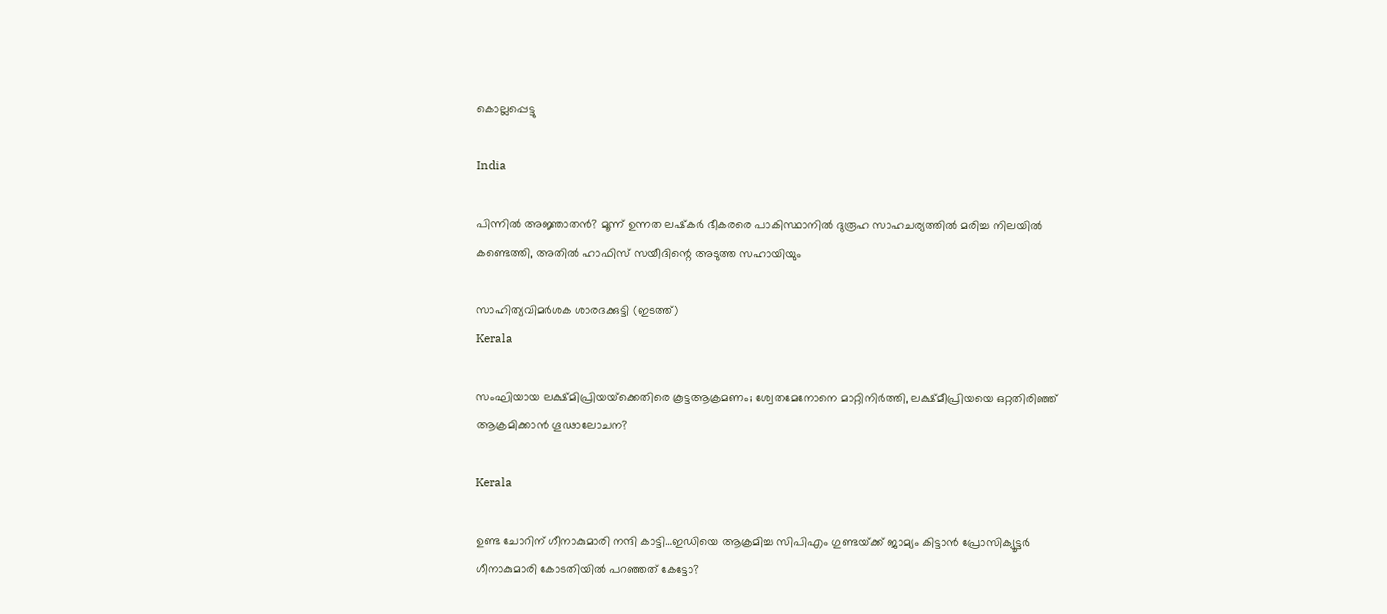കൊല്ലപ്പെട്ടു

India

പിന്നില്‍ അജ്ഞാതന്‍? മൂന്ന് ഉന്നത ലഷ്‌കർ ഭീകരരെ പാകിസ്ഥാനിൽ ദുരൂഹ സാഹചര്യത്തിൽ മരിച്ച നിലയിൽ കണ്ടെത്തി, അതിൽ ഹാഫിസ് സയീദിന്റെ അടുത്ത സഹായിയും

സാഹിത്യവിമര്‍ശക ശാരദക്കുട്ടി (ഇടത്ത്)
Kerala

സംഘിയായ ലക്ഷ്മിപ്രിയയ്‌ക്കെതിരെ കൂട്ടആക്രമണം; ശ്വേതമേനോനെ മാറ്റിനിര്‍ത്തി, ലക്ഷ്മീപ്രിയയെ ഒറ്റതിരിഞ്ഞ് ആക്രമിക്കാന്‍ ഗൂഢാലോചന?

Kerala

ഉണ്ട ചോറിന് ഗീനാകുമാരി നന്ദി കാട്ടി…ഇഡിയെ ആക്രമിച്ച സിപിഎം ഗുണ്ടയ്‌ക്ക് ജാമ്യം കിട്ടാന്‍ പ്രോസിക്യൂട്ടര്‍ ഗീനാകുമാരി കോടതിയില്‍ പറഞ്ഞത് കേട്ടോ?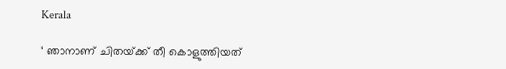Kerala

‘ ഞാനാണ് ചിതയ്‌ക്ക് തീ കൊളുത്തിയത്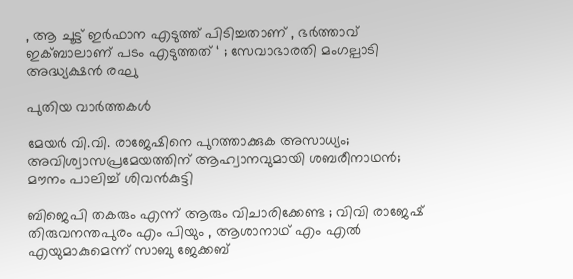, ആ ചൂട്ട് ഇർഫാന എടുത്ത് പിടിച്ചതാണ് , ഭർത്താവ് ഇക്ബാലാണ് പടം എടുത്തത് ‘ ; സേവാഭാരതി മംഗല്പാടി അദ്ധ്യക്ഷൻ രഘു

പുതിയ വാര്‍ത്തകള്‍

മേയര്‍ വി.വി. രാജേഷിനെ പുറത്താക്കുക അസാധ്യം; അവിശ്വാസപ്രമേയത്തിന് ആഹ്വാനവുമായി ശബരീനാഥന്‍; മൗനം പാലിച്ച് ശിവന്‍കുട്ടി

ബിജെപി തകരും എന്ന് ആരും വിചാരിക്കേണ്ട ; വിവി രാജേഷ് തിരുവനന്തപുരം എം പിയും , ആശാനാഥ് എം എൽ എയുമാകുമെന്ന് സാബു ജേക്കബ്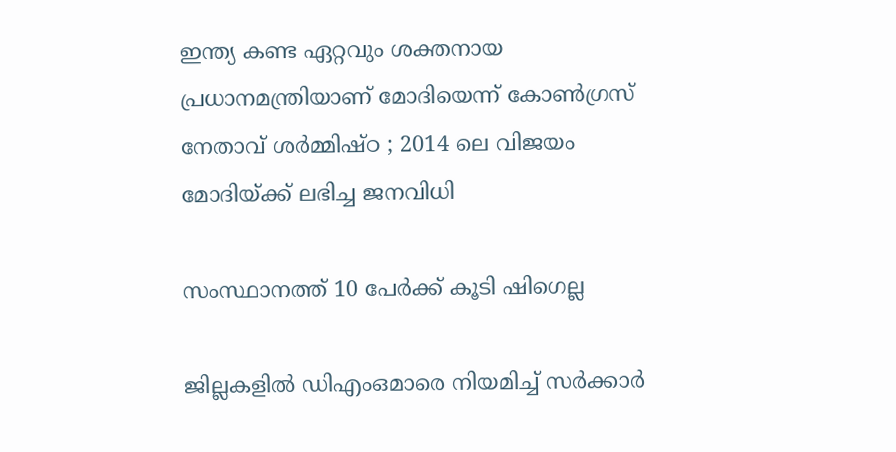ഇന്ത്യ കണ്ട ഏറ്റവും ശക്തനായ പ്രധാനമന്ത്രിയാണ് മോദിയെന്ന് കോൺഗ്രസ് നേതാവ് ശർമ്മിഷ്ഠ ; 2014 ലെ വിജയം മോദിയ്‌ക്ക് ലഭിച്ച ജനവിധി

സംസ്ഥാനത്ത് 10 പേര്‍ക്ക് കൂടി ഷിഗെല്ല

ജില്ലകളില്‍ ഡിഎംഒമാരെ നിയമിച്ച് സര്‍ക്കാര്‍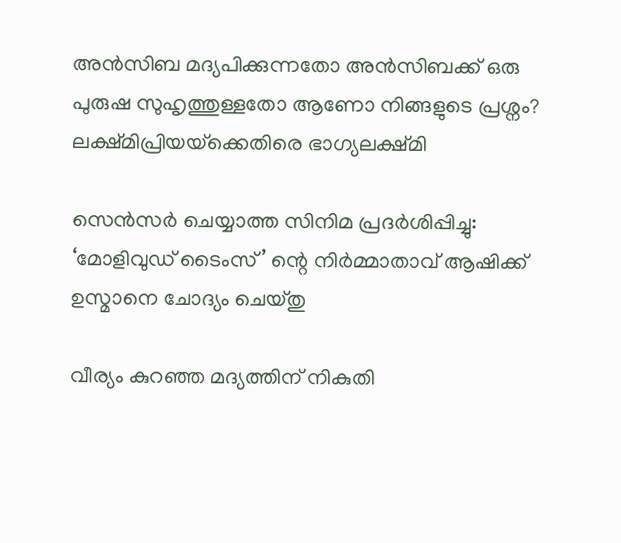അൻസിബ മദ്യപിക്കുന്നതോ അൻസിബക്ക് ഒരു പുരുഷ സുഹൃത്തുള്ളതോ ആണോ നിങ്ങളുടെ പ്രശ്നം? ലക്ഷ്മിപ്രിയയ്‌ക്കെതിരെ ഭാഗ്യലക്ഷ്മി

സെന്‍സര്‍ ചെയ്യാത്ത സിനിമ പ്രദര്‍ശിപ്പിച്ചു: ‘മോളിവുഡ് ടൈംസ്’ ന്റെ നിര്‍മ്മാതാവ് ആഷിക്ക് ഉസ്മാനെ ചോദ്യം ചെയ്തു

വീര്യം കുറഞ്ഞ മദ്യത്തിന് നികുതി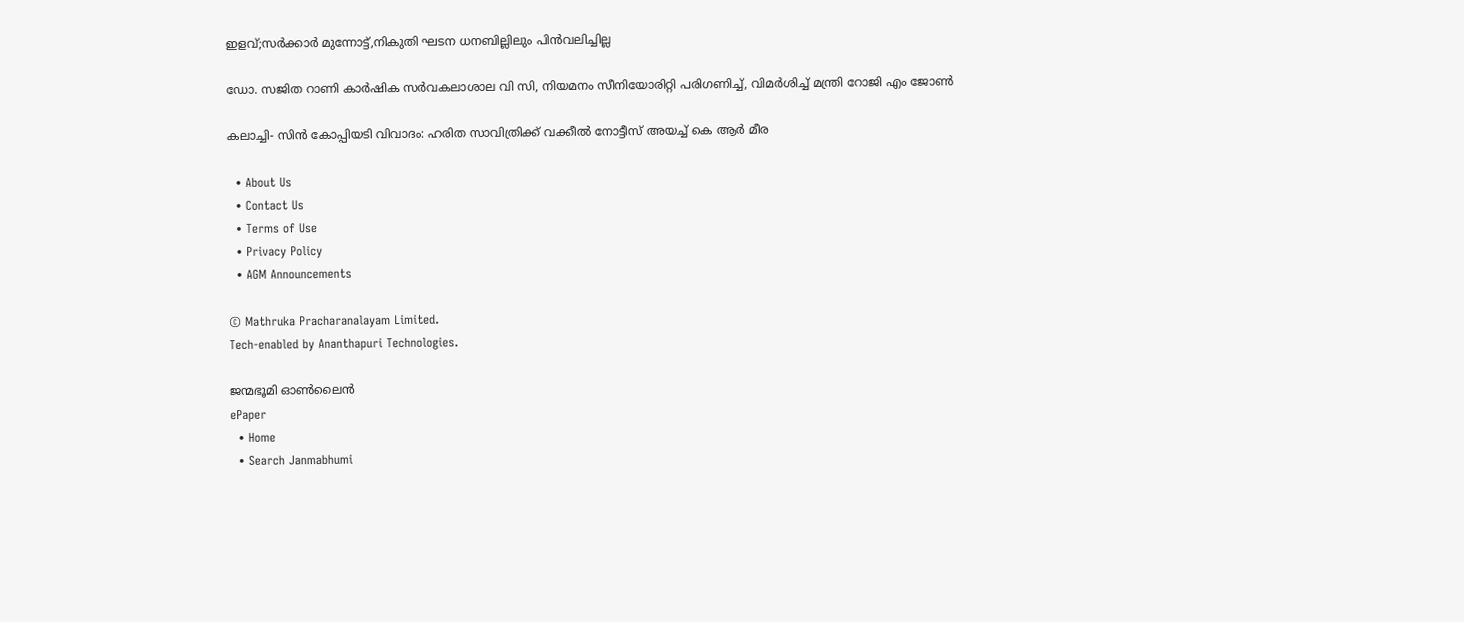ഇളവ്;സര്‍ക്കാര്‍ മുന്നോട്ട്,നികുതി ഘടന ധനബില്ലിലും പിന്‍വലിച്ചില്ല

ഡോ. സജിത റാണി കാര്‍ഷിക സര്‍വകലാശാല വി സി, നിയമനം സീനിയോരിറ്റി പരിഗണിച്ച്, വിമര്‍ശിച്ച് മന്ത്രി റോജി എം ജോണ്‍

കലാച്ചി- സിന്‍ കോപ്പിയടി വിവാദം: ഹരിത സാവിത്രിക്ക് വക്കീല്‍ നോട്ടീസ് അയച്ച് കെ ആര്‍ മീര

  • About Us
  • Contact Us
  • Terms of Use
  • Privacy Policy
  • AGM Announcements

© Mathruka Pracharanalayam Limited.
Tech-enabled by Ananthapuri Technologies.

ജന്മഭൂമി ഓണ്‍ലൈന്‍
ePaper
  • Home
  • Search Janmabhumi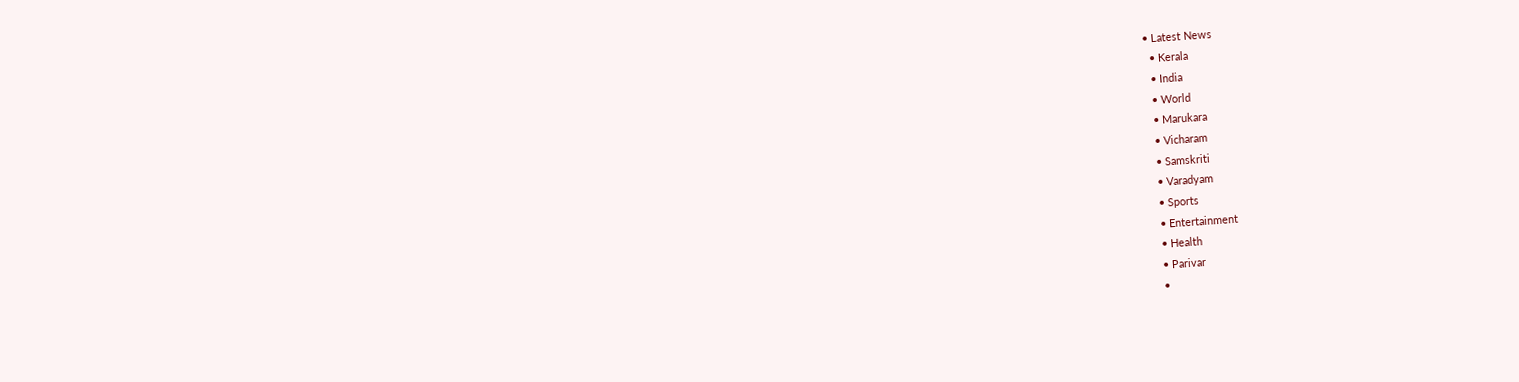• Latest News
  • Kerala
  • India
  • World
  • Marukara
  • Vicharam
  • Samskriti
  • Varadyam
  • Sports
  • Entertainment
  • Health
  • Parivar
  •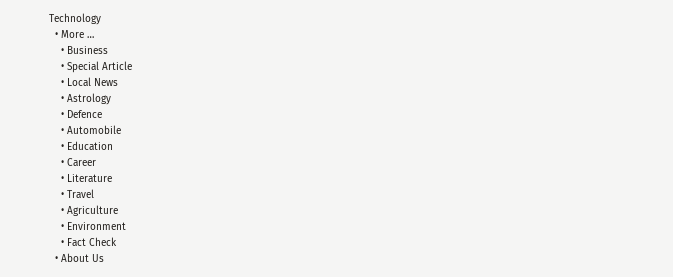Technology
  • More …
    • Business
    • Special Article
    • Local News
    • Astrology
    • Defence
    • Automobile
    • Education
    • Career
    • Literature
    • Travel
    • Agriculture
    • Environment
    • Fact Check
  • About Us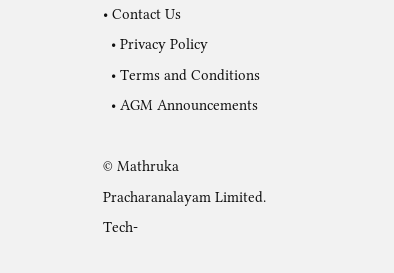• Contact Us
  • Privacy Policy
  • Terms and Conditions
  • AGM Announcements

© Mathruka Pracharanalayam Limited.
Tech-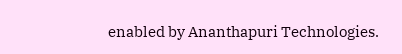enabled by Ananthapuri Technologies.